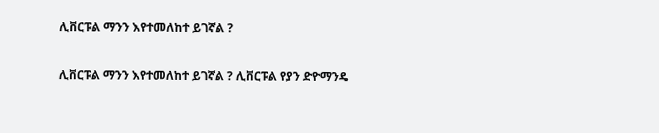ሊቨርፑል ማንን እየተመለከተ ይገኛል ?

ሊቨርፑል ማንን እየተመለከተ ይገኛል ? ሊቨርፑል የያን ድዮማንዴ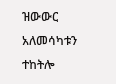ዝውውር አለመሳካቱን ተከትሎ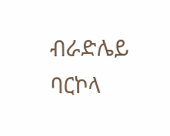ብራድሌይ ባርኮላ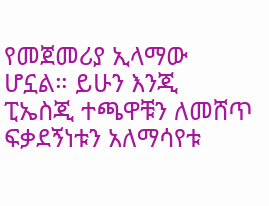የመጀመሪያ ኢላማው ሆኗል። ይሁን እንጂ ፒኤስጂ ተጫዋቹን ለመሸጥ ፍቃደኝነቱን አለማሳየቱ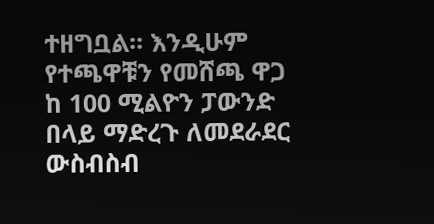ተዘግቧል። እንዲሁም የተጫዋቹን የመሸጫ ዋጋ ከ 100 ሚልዮን ፓውንድ በላይ ማድረጉ ለመደራደር ውስብስብ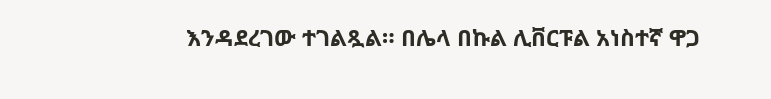እንዳደረገው ተገልጿል። በሌላ በኩል ሊቨርፑል አነስተኛ ዋጋ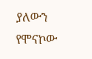ያለውን የሞናኮው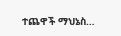ተጨዋች ማህኔስ…